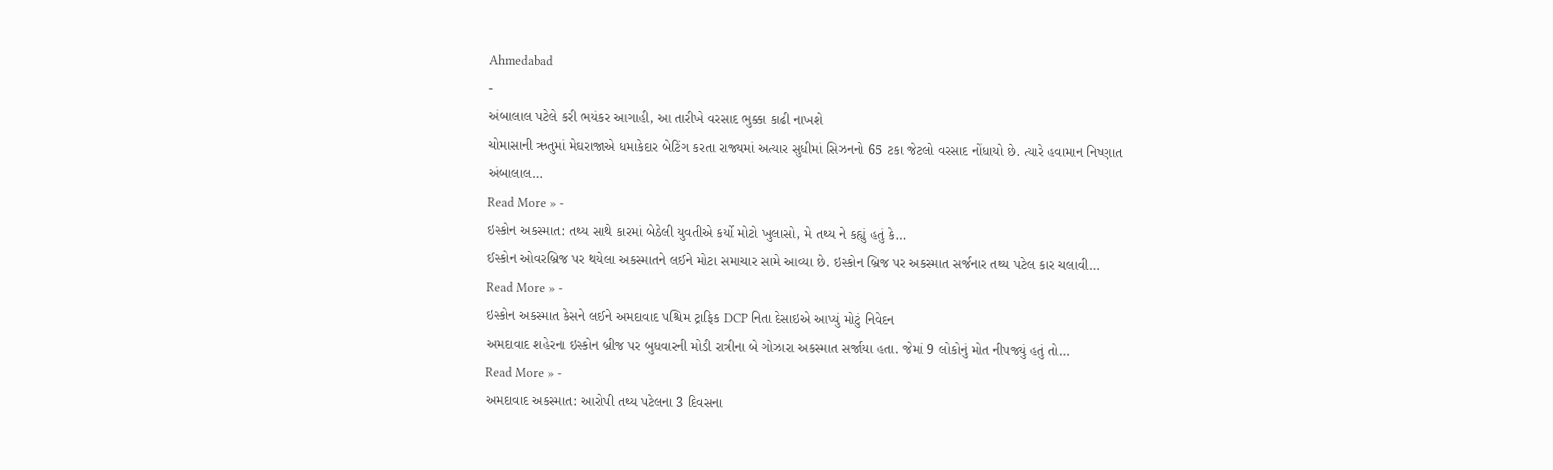Ahmedabad
-
અંબાલાલ પટેલે કરી ભયંકર આગાહી, આ તારીખે વરસાદ ભુક્કા કાઢી નાખશે
ચોમાસાની ઋતુમાં મેઘરાજાએ ધમાકેદાર બેટિંગ કરતા રાજ્યમાં અત્યાર સુધીમાં સિઝનનો 65 ટકા જેટલો વરસાદ નોંધાયો છે. ત્યારે હવામાન નિષ્ણાત અંબાલાલ…
Read More » -
ઇસ્કોન અકસ્માત: તથ્ય સાથે કારમાં બેઠેલી યુવતીએ કર્યો મોટો ખુલાસો, મે તથ્ય ને કહ્યું હતું કે…
ઈસ્કોન ઓવરબ્રિજ પર થયેલા અકસ્માતને લઈને મોટા સમાચાર સામે આવ્યા છે. ઇસ્કોન બ્રિજ પર અકસ્માત સર્જનાર તથ્ય પટેલ કાર ચલાવી…
Read More » -
ઇસ્કોન અકસ્માત કેસને લઈને અમદાવાદ પશ્ચિમ ટ્રાફિક DCP નિતા દેસાઇએ આપ્યું મોટું નિવેદન
અમદાવાદ શહેરના ઇસ્કોન બ્રીજ પર બુધવારની મોડી રાત્રીના બે ગોઝારા અકસ્માત સર્જાયા હતા. જેમાં 9 લોકોનું મોત નીપજ્યું હતું તો…
Read More » -
અમદાવાદ અકસ્માત: આરોપી તથ્ય પટેલના 3 દિવસના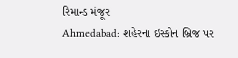રિમાન્ડ મંજૂર
Ahmedabad: શહેરના ઇસ્કોન બ્રિજ પર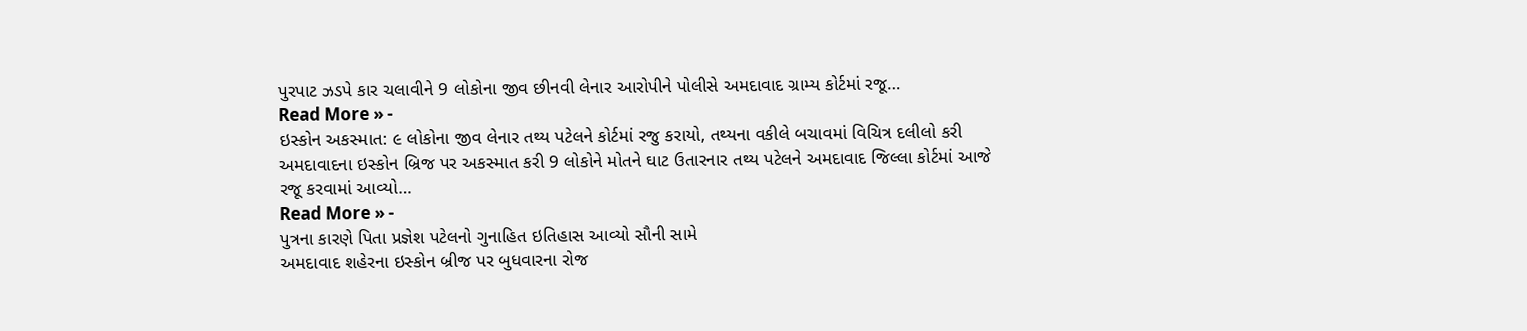પુરપાટ ઝડપે કાર ચલાવીને 9 લોકોના જીવ છીનવી લેનાર આરોપીને પોલીસે અમદાવાદ ગ્રામ્ય કોર્ટમાં રજૂ…
Read More » -
ઇસ્કોન અકસ્માત: ૯ લોકોના જીવ લેનાર તથ્ય પટેલને કોર્ટમાં રજુ કરાયો, તથ્યના વકીલે બચાવમાં વિચિત્ર દલીલો કરી
અમદાવાદના ઇસ્કોન બ્રિજ પર અકસ્માત કરી 9 લોકોને મોતને ઘાટ ઉતારનાર તથ્ય પટેલને અમદાવાદ જિલ્લા કોર્ટમાં આજે રજૂ કરવામાં આવ્યો…
Read More » -
પુત્રના કારણે પિતા પ્રજ્ઞેશ પટેલનો ગુનાહિત ઇતિહાસ આવ્યો સૌની સામે
અમદાવાદ શહેરના ઇસ્કોન બ્રીજ પર બુધવારના રોજ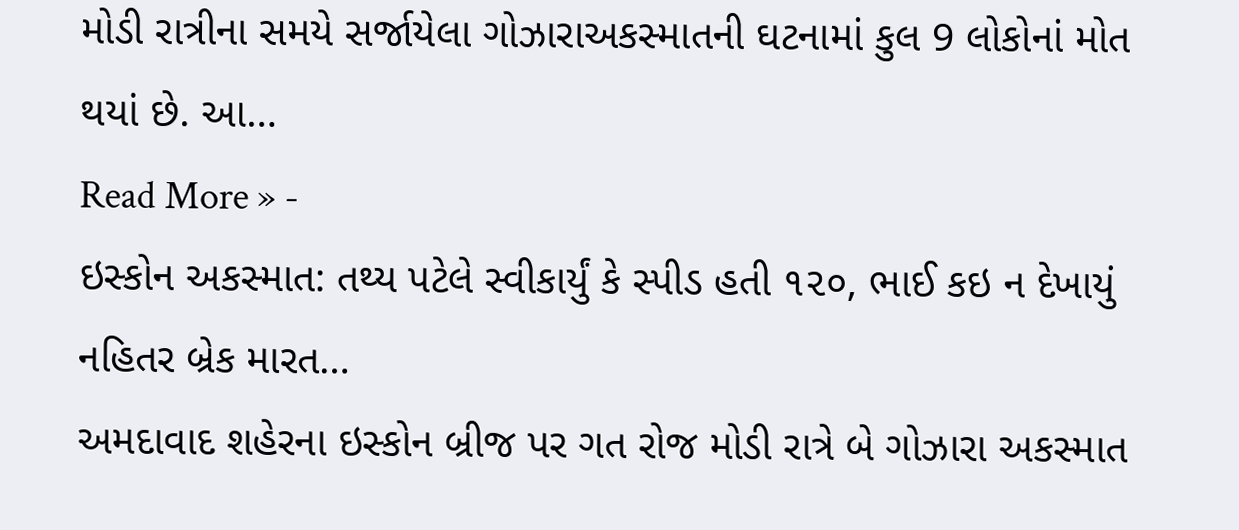મોડી રાત્રીના સમયે સર્જાયેલા ગોઝારાઅકસ્માતની ઘટનામાં કુલ 9 લોકોનાં મોત થયાં છે. આ…
Read More » -
ઇસ્કોન અકસ્માત: તથ્ય પટેલે સ્વીકાર્યું કે સ્પીડ હતી ૧૨૦, ભાઈ કઇ ન દેખાયું નહિતર બ્રેક મારત…
અમદાવાદ શહેરના ઇસ્કોન બ્રીજ પર ગત રોજ મોડી રાત્રે બે ગોઝારા અકસ્માત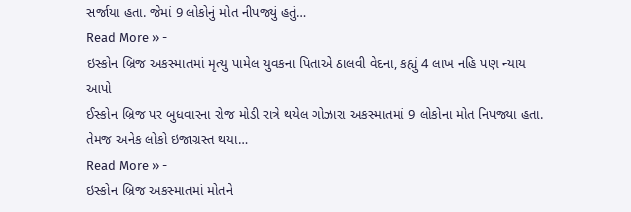સર્જાયા હતા. જેમાં 9 લોકોનું મોત નીપજ્યું હતું…
Read More » -
ઇસ્કોન બ્રિજ અકસ્માતમાં મૃત્યુ પામેલ યુવકના પિતાએ ઠાલવી વેદના, કહ્યું 4 લાખ નહિ પણ ન્યાય આપો
ઈસ્કોન બ્રિજ પર બુધવારના રોજ મોડી રાત્રે થયેલ ગોઝારા અકસ્માતમાં 9 લોકોના મોત નિપજ્યા હતા. તેમજ અનેક લોકો ઇજાગ્રસ્ત થયા…
Read More » -
ઇસ્કોન બ્રિજ અકસ્માતમાં મોતને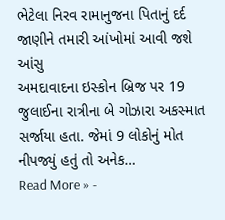ભેટેલા નિરવ રામાનુજના પિતાનું દર્દ જાણીને તમારી આંખોમાં આવી જશે આંસુ
અમદાવાદના ઇસ્કોન બ્રિજ પર 19 જુલાઈના રાત્રીના બે ગોઝારા અકસ્માત સર્જાયા હતા. જેમાં 9 લોકોનું મોત નીપજ્યું હતું તો અનેક…
Read More » -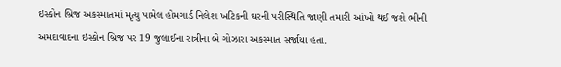ઇસ્કોન બ્રિજ અકસ્માતમાં મૃત્યુ પામેલ હોમગાર્ડ નિલેશ ખટિકની ઘરની પરીસ્થિતિ જાણી તમારી આંખો થઈ જશે ભીની
અમદાવાદના ઇસ્કોન બ્રિજ પર 19 જુલાઈના રાત્રીના બે ગોઝારા અકસ્માત સર્જાયા હતા.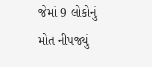જેમાં 9 લોકોનું મોત નીપજ્યું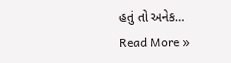હતું તો અનેક…
Read More »